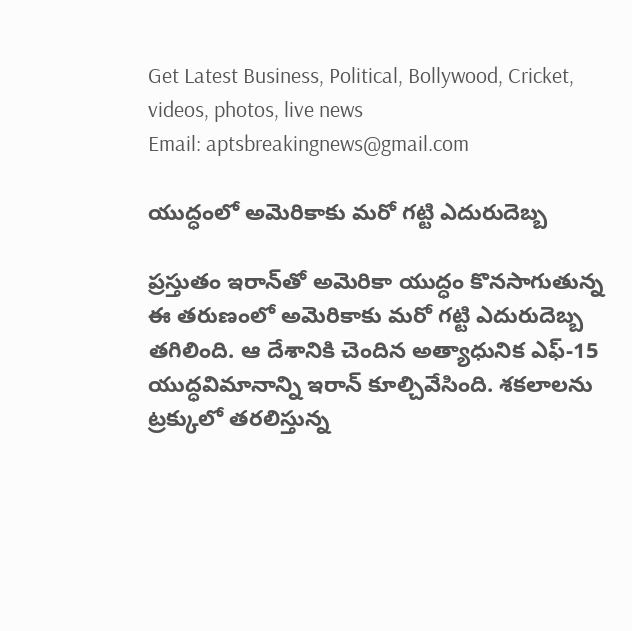Get Latest Business, Political, Bollywood, Cricket, videos, photos, live news
Email: aptsbreakingnews@gmail.com

యుద్ధంలో అమెరికాకు మరో గట్టి ఎదురుదెబ్బ

ప్రస్తుతం ఇరాన్‌తో అమెరికా యుద్ధం కొనసాగుతున్న ఈ తరుణంలో అమెరికాకు మరో గట్టి ఎదురుదెబ్బ తగిలింది. ఆ దేశానికి చెందిన అత్యాధునిక ఎఫ్‌-15 యుద్ధవిమానాన్ని ఇరాన్‌ కూల్చివేసింది. శకలాలను ట్రక్కులో తరలిస్తున్న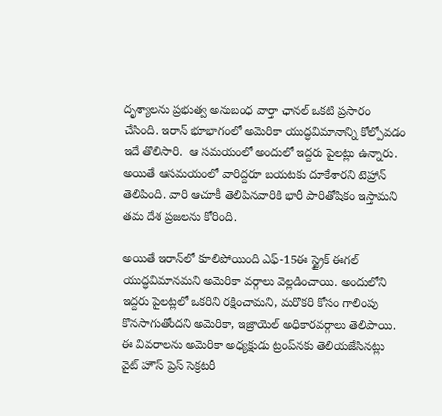దృశ్యాలను ప్రభుత్వ అనుబంధ వార్తా ఛానల్‌ ఒకటి ప్రసారం చేసింది. ఇరాన్‌ భూభాగంలో అమెరికా యుద్ధవిమానాన్ని కోల్పోవడం ఇదే తొలిసారి.  ఆ సమయంలో అందులో ఇద్దరు పైలట్లు ఉన్నారు. అయితే ఆసమయంలో వారిద్దరూ బయటకు దూకేశారని టెహ్రాన్‌ తెలిపింది. వారి ఆచూకీ తెలిపినవారికి భారీ పారితోషికం ఇస్తామని తమ దేశ ప్రజలను కోరింది.

అయితే ఇరాన్‌లో కూలిపోయింది ఎఫ్‌-15ఈ స్ట్రైక్‌ ఈగల్‌ యుద్ధవిమానమని అమెరికా వర్గాలు వెల్లడించాయి. అందులోని ఇద్దరు పైలట్లలో ఒకరిని రక్షించామని, మరొకరి కోసం గాలింపు కొనసాగుతోందని అమెరికా, ఇజ్రాయెల్‌ అధికారవర్గాలు తెలిపాయి. ఈ వివరాలను అమెరికా అధ్యక్షుడు ట్రంప్‌నకు తెలియజేసినట్లు వైట్ హౌస్ ప్రెస్‌ సెక్రటరీ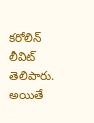కరోలిన్‌ లీవిట్‌ తెలిపారు. అయితే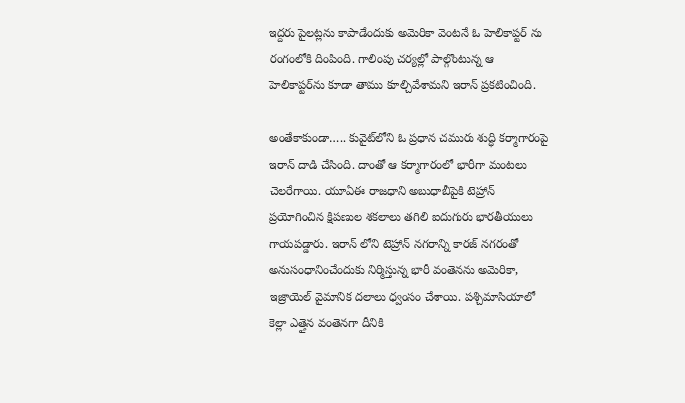ఇద్దరు పైలట్లను కాపాడేందుకు అమెరికా వెంటనే ఓ హెలికాప్టర్‌ ను రంగంలోకి దింపింది. గాలింపు చర్యల్లో పాల్గొంటున్న ఆ హెలికాప్టర్‌ను కూడా తాము కూల్చివేశామని ఇరాన్‌ ప్రకటించింది.

అంతేకాకుండా….. కువైట్‌లోని ఓ ప్రధాన చమురు శుద్ధి కర్మాగారంపై ఇరాన్ దాడి చేసింది. దాంతో ఆ కర్మాగారంలో భారీగా మంటలు చెలరేగాయి. యూఏఈ రాజధాని అబుధాబీపైకి టెహ్రాన్‌ ప్రయోగించిన క్షిపణుల శకలాలు తగిలి ఐదుగురు భారతీయులు గాయపడ్డారు. ఇరాన్‌ లోని టెహ్రాన్‌ నగరాన్ని కారజ్‌ నగరంతో అనుసంధానించేందుకు నిర్మిస్తున్న భారీ వంతెనను అమెరికా, ఇజ్రాయెల్‌ వైమానిక దలాలు ధ్వంసం చేశాయి. పశ్చిమాసియాలో కెల్లా ఎత్తైన వంతెనగా దీనికి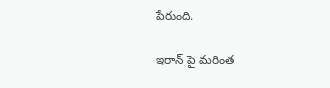పేరుంది.

ఇరాన్‌ పై మరింత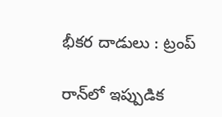భీకర దాడులు : ట్రంప్‌

రాన్‌లో ఇప్పుడిక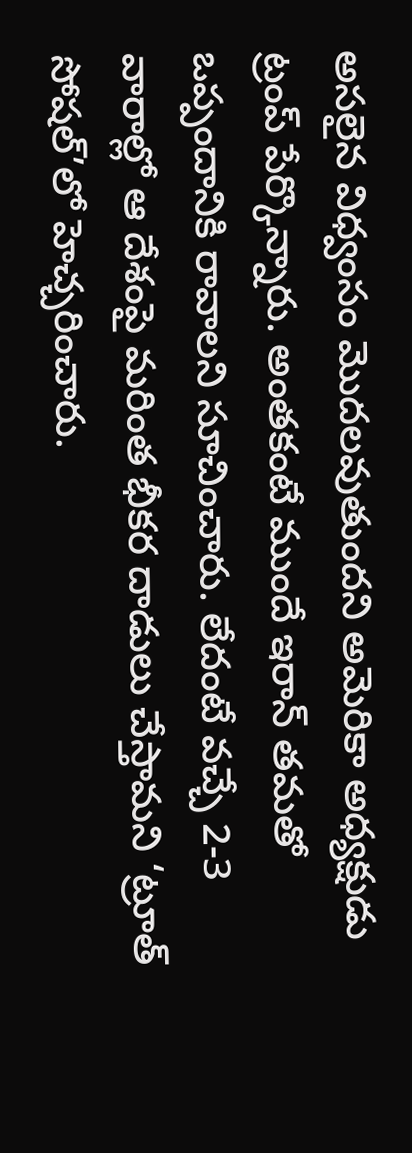అసలైన విధ్వంసం మొదలవుతుందని అమెరికా అధ్యక్షుడు ట్రంప్‌ పేర్కొన్నారు. అంతకంటే ముందే ఇరాన్ తమతో ఒప్పందానికి రావాలని సూచించారు. లేదంటే వచ్చే 2-3 వారాల్లో ఆ దేశంపై మరింత భీకర దాడులు చేస్తామని ‘ట్రూత్‌ సోషల్‌’లో హెచ్చరించారు.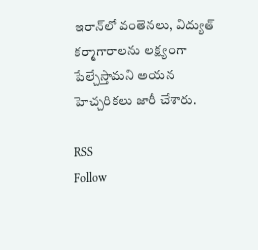ఇరాన్‌లో వంతెనలు, విద్యుత్‌ కర్మాగారాలను లక్ష్యంగా పేల్చేస్తామని అయన హెచ్చరికలు జారీ చేశారు.

RSS
Follow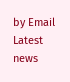by Email
Latest news